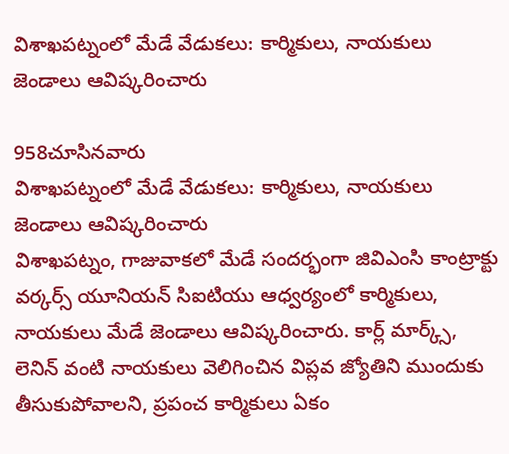విశాఖపట్నంలో మేడే వేడుకలు: కార్మికులు, నాయకులు జెండాలు ఆవిష్కరించారు

958చూసినవారు
విశాఖపట్నంలో మేడే వేడుకలు: కార్మికులు, నాయకులు జెండాలు ఆవిష్కరించారు
విశాఖపట్నం, గాజువాకలో మేడే సందర్భంగా జివిఎంసి కాంట్రాక్టు వర్కర్స్ యూనియన్ సిఐటియు ఆధ్వర్యంలో కార్మికులు, నాయకులు మేడే జెండాలు ఆవిష్కరించారు. కార్ల్ మార్క్స్, లెనిన్ వంటి నాయకులు వెలిగించిన విప్లవ జ్యోతిని ముందుకు తీసుకుపోవాలని, ప్రపంచ కార్మికులు ఏకం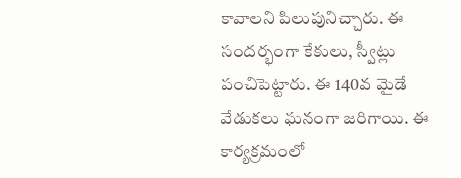కావాలని పిలుపునిచ్చారు. ఈ సందర్భంగా కేకులు, స్వీట్లు పంచిపెట్టారు. ఈ 140వ మైడే వేడుకలు ఘనంగా జరిగాయి. ఈ కార్యక్రమంలో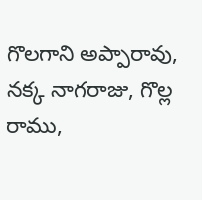గొలగాని అప్పారావు, నక్క నాగరాజు, గొల్ల రాము,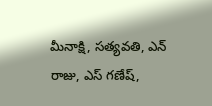మీనాక్షి, సత్యవతి, ఎన్ రాజు, ఎస్ గణేష్,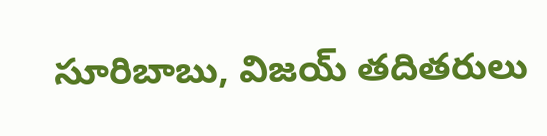సూరిబాబు, విజయ్ తదితరులు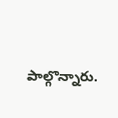పాల్గొన్నారు.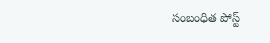సంబంధిత పోస్ట్